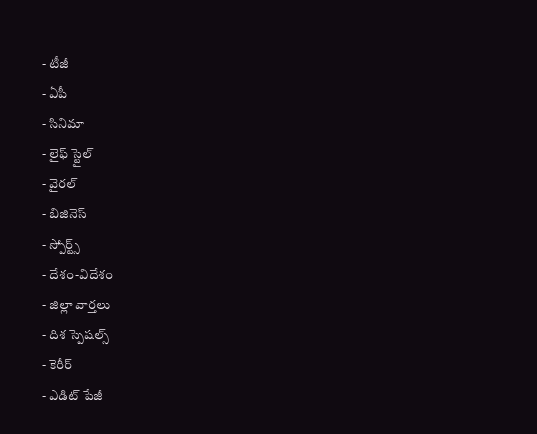- టీజీ
- ఏపీ
- సినిమా
- లైఫ్ స్టైల్
- వైరల్
- బిజినెస్
- స్పోర్ట్స్
- దేశం-విదేశం
- జిల్లా వార్తలు
- దిశ స్పెషల్స్
- కెరీర్
- ఎడిట్ పేజీ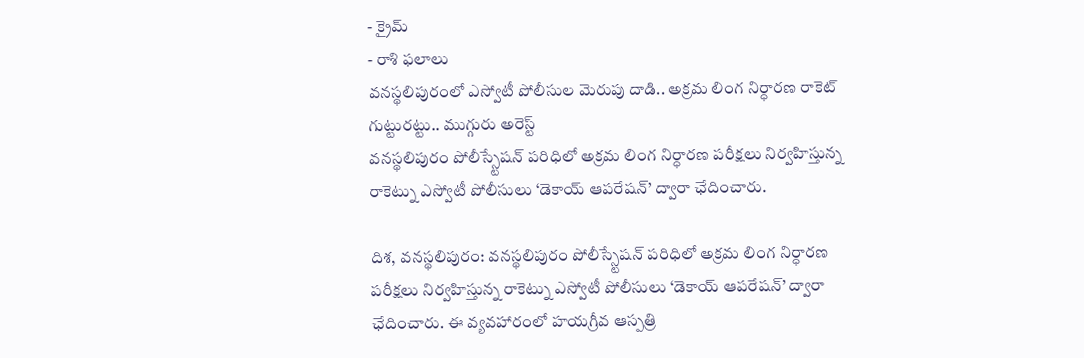- క్రైమ్
- రాశి ఫలాలు
వనస్థలిపురంలో ఎస్వోటీ పోలీసుల మెరుపు దాడి.. అక్రమ లింగ నిర్ధారణ రాకెట్ గుట్టురట్టు.. ముగ్గురు అరెస్ట్
వనస్థలిపురం పోలీస్స్టేషన్ పరిధిలో అక్రమ లింగ నిర్ధారణ పరీక్షలు నిర్వహిస్తున్న రాకెట్ను ఎస్వోటీ పోలీసులు ‘డెకాయ్ ఆపరేషన్’ ద్వారా ఛేదించారు.

దిశ, వనస్థలిపురం: వనస్థలిపురం పోలీస్స్టేషన్ పరిధిలో అక్రమ లింగ నిర్ధారణ పరీక్షలు నిర్వహిస్తున్న రాకెట్ను ఎస్వోటీ పోలీసులు ‘డెకాయ్ ఆపరేషన్’ ద్వారా ఛేదించారు. ఈ వ్యవహారంలో హయగ్రీవ ఆస్పత్రి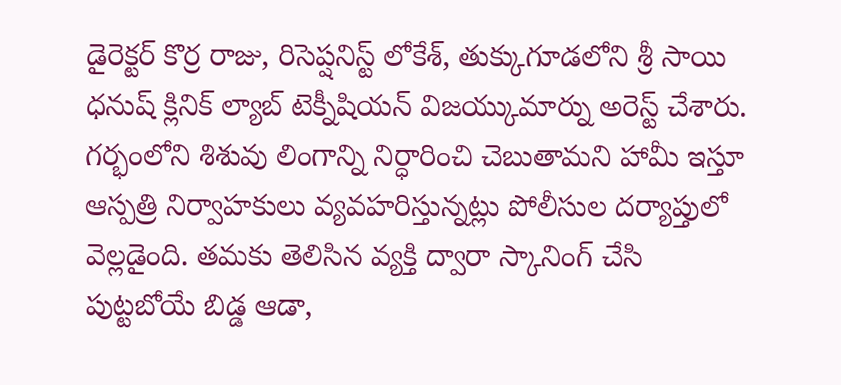డైరెక్టర్ కొర్ర రాజు, రిసెప్షనిస్ట్ లోకేశ్, తుక్కుగూడలోని శ్రీ సాయి ధనుష్ క్లినిక్ ల్యాబ్ టెక్నీషియన్ విజయ్కుమార్ను అరెస్ట్ చేశారు. గర్భంలోని శిశువు లింగాన్ని నిర్ధారించి చెబుతామని హామీ ఇస్తూ ఆస్పత్రి నిర్వాహకులు వ్యవహరిస్తున్నట్లు పోలీసుల దర్యాప్తులో వెల్లడైంది. తమకు తెలిసిన వ్యక్తి ద్వారా స్కానింగ్ చేసి పుట్టబోయే బిడ్డ ఆడా,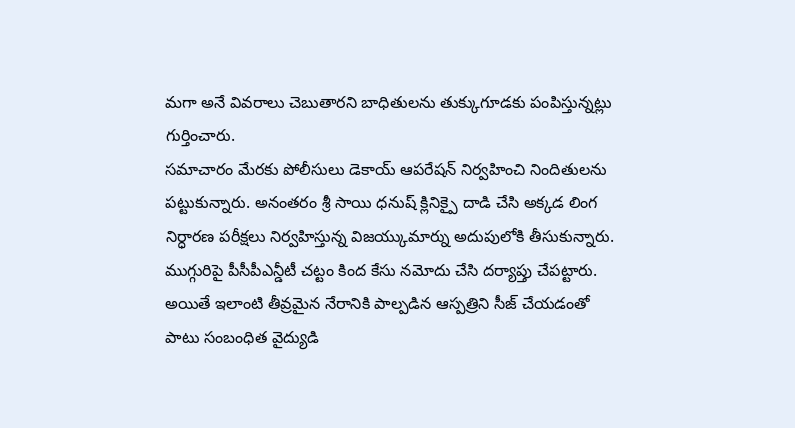మగా అనే వివరాలు చెబుతారని బాధితులను తుక్కుగూడకు పంపిస్తున్నట్లు గుర్తించారు.
సమాచారం మేరకు పోలీసులు డెకాయ్ ఆపరేషన్ నిర్వహించి నిందితులను పట్టుకున్నారు. అనంతరం శ్రీ సాయి ధనుష్ క్లినిక్పై దాడి చేసి అక్కడ లింగ నిర్ధారణ పరీక్షలు నిర్వహిస్తున్న విజయ్కుమార్ను అదుపులోకి తీసుకున్నారు. ముగ్గురిపై పీసీపీఎన్డీటీ చట్టం కింద కేసు నమోదు చేసి దర్యాప్తు చేపట్టారు. అయితే ఇలాంటి తీవ్రమైన నేరానికి పాల్పడిన ఆస్పత్రిని సీజ్ చేయడంతో పాటు సంబంధిత వైద్యుడి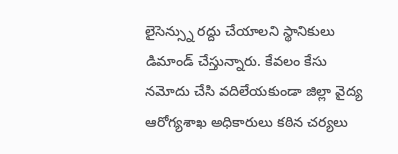లైసెన్స్ను రద్దు చేయాలని స్థానికులు డిమాండ్ చేస్తున్నారు. కేవలం కేసు నమోదు చేసి వదిలేయకుండా జిల్లా వైద్య ఆరోగ్యశాఖ అధికారులు కఠిన చర్యలు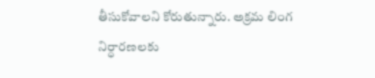తీసుకోవాలని కోరుతున్నారు. అక్రమ లింగ నిర్ధారణలకు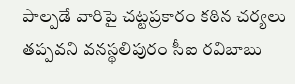పాల్పడే వారిపై చట్టప్రకారం కఠిన చర్యలు తప్పవని వనస్థలిపురం సీఐ రవిబాబు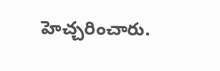హెచ్చరించారు.